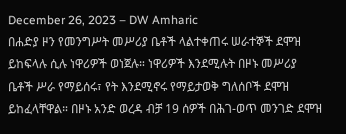December 26, 2023 – DW Amharic
በሐድያ ዞን የመንግሥት መሥሪያ ቤቶች ላልተቀጠሩ ሠራተኞች ደሞዝ ይከፍላሉ ሲሉ ነዋሪዎች ወነጀሉ። ነዋሪዎች እንደሚሉት በዞኑ መሥሪያ ቤቶች ሥራ የማይሰሩ፣ የት እንደሚኖሩ የማይታወቅ ግለሰቦች ደሞዝ ይከፈላቸዋል። በዞኑ አንድ ወረዳ ብቻ 19 ሰዎች በሕገ-ወጥ መንገድ ደሞዝ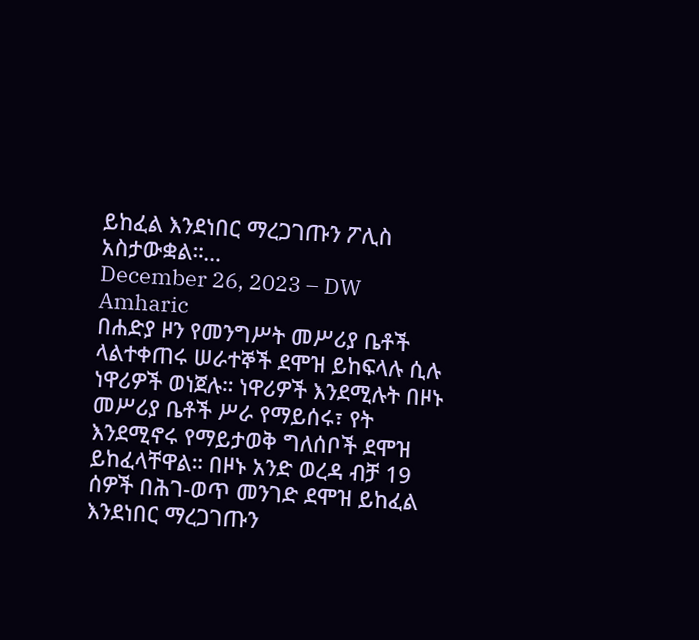ይከፈል እንደነበር ማረጋገጡን ፖሊስ አስታውቋል።…
December 26, 2023 – DW Amharic
በሐድያ ዞን የመንግሥት መሥሪያ ቤቶች ላልተቀጠሩ ሠራተኞች ደሞዝ ይከፍላሉ ሲሉ ነዋሪዎች ወነጀሉ። ነዋሪዎች እንደሚሉት በዞኑ መሥሪያ ቤቶች ሥራ የማይሰሩ፣ የት እንደሚኖሩ የማይታወቅ ግለሰቦች ደሞዝ ይከፈላቸዋል። በዞኑ አንድ ወረዳ ብቻ 19 ሰዎች በሕገ-ወጥ መንገድ ደሞዝ ይከፈል እንደነበር ማረጋገጡን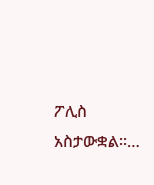ፖሊስ አስታውቋል።…